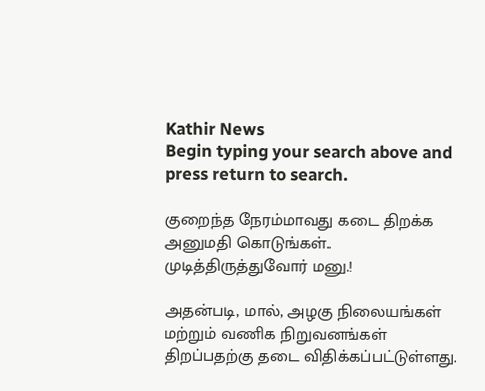Kathir News
Begin typing your search above and press return to search.

குறைந்த நேரம்மாவது கடை திறக்க அனுமதி கொடுங்கள்.. முடித்திருத்துவோர் மனு.!

அதன்படி, மால், அழகு நிலையங்கள் மற்றும் வணிக நிறுவனங்கள் திறப்பதற்கு தடை விதிக்கப்பட்டுள்ளது.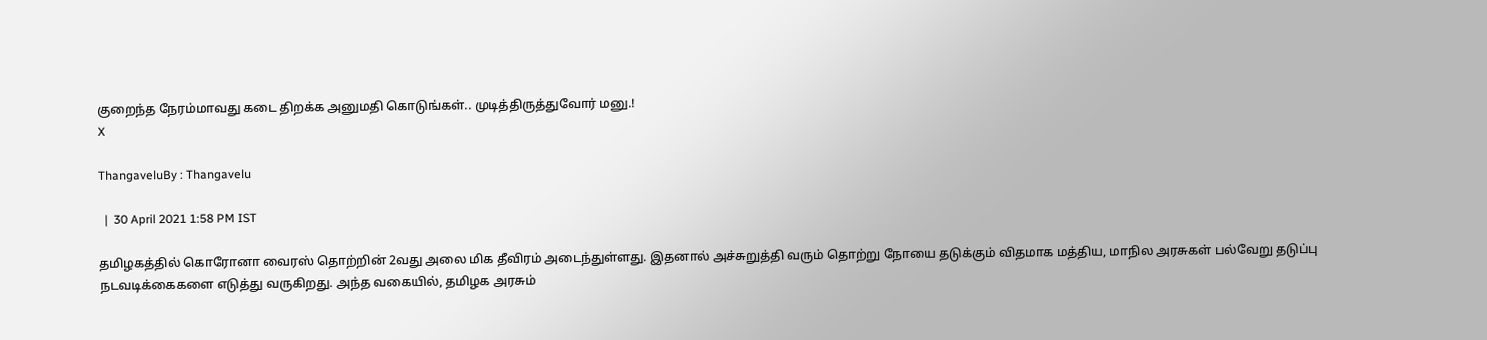குறைந்த நேரம்மாவது கடை திறக்க அனுமதி கொடுங்கள்.. முடித்திருத்துவோர் மனு.!
X

ThangaveluBy : Thangavelu

  |  30 April 2021 1:58 PM IST

தமிழகத்தில் கொரோனா வைரஸ் தொற்றின் 2வது அலை மிக தீவிரம் அடைந்துள்ளது. இதனால் அச்சுறுத்தி வரும் தொற்று நோயை தடுக்கும் விதமாக மத்திய, மாநில அரசுகள் பல்வேறு தடுப்பு நடவடிக்கைகளை எடுத்து வருகிறது. அந்த வகையில், தமிழக அரசும்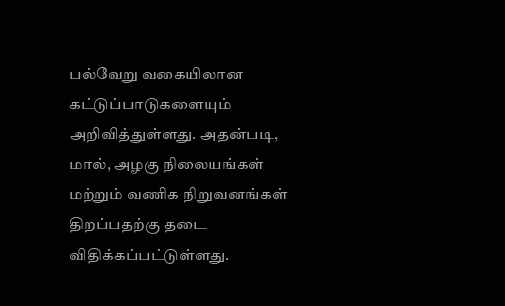பல்வேறு வகையிலான கட்டுப்பாடுகளையும் அறிவித்துள்ளது. அதன்படி, மால், அழகு நிலையங்கள் மற்றும் வணிக நிறுவனங்கள் திறப்பதற்கு தடை விதிக்கப்பட்டுள்ளது.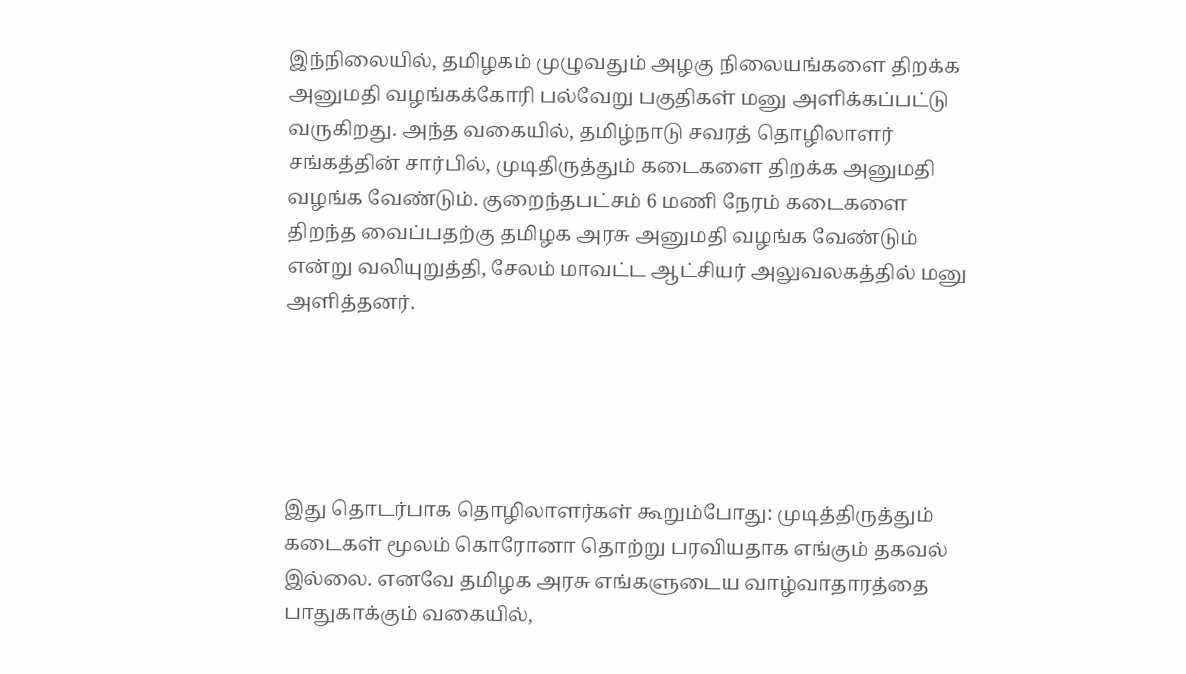இந்நிலையில், தமிழகம் முழுவதும் அழகு நிலையங்களை திறக்க அனுமதி வழங்கக்கோரி பல்வேறு பகுதிகள் மனு அளிக்கப்பட்டு வருகிறது. அந்த வகையில், தமிழ்நாடு சவரத் தொழிலாளர் சங்கத்தின் சார்பில், முடிதிருத்தும் கடைகளை திறக்க அனுமதி வழங்க வேண்டும். குறைந்தபட்சம் 6 மணி நேரம் கடைகளை திறந்த வைப்பதற்கு தமிழக அரசு அனுமதி வழங்க வேண்டும் என்று வலியுறுத்தி, சேலம் மாவட்ட ஆட்சியர் அலுவலகத்தில் மனு அளித்தனர்.





இது தொடர்பாக தொழிலாளர்கள் கூறும்போது: முடித்திருத்தும் கடைகள் மூலம் கொரோனா தொற்று பரவியதாக எங்கும் தகவல் இல்லை. எனவே தமிழக அரசு எங்களுடைய வாழ்வாதாரத்தை பாதுகாக்கும் வகையில்,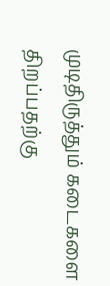முடிதிருத்தும் கடைகளை திறப்பதற்கு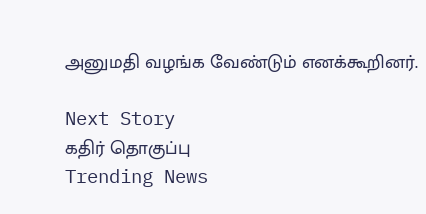அனுமதி வழங்க வேண்டும் எனக்கூறினர்.

Next Story
கதிர் தொகுப்பு
Trending News